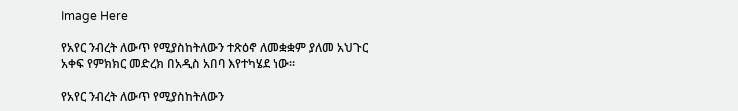Image Here

የአየር ንብረት ለውጥ የሚያስከትለውን ተጽዕኖ ለመቋቋም ያለመ አህጉር አቀፍ የምክክር መድረክ በአዲስ አበባ እየተካሄደ ነው።

የአየር ንብረት ለውጥ የሚያስከትለውን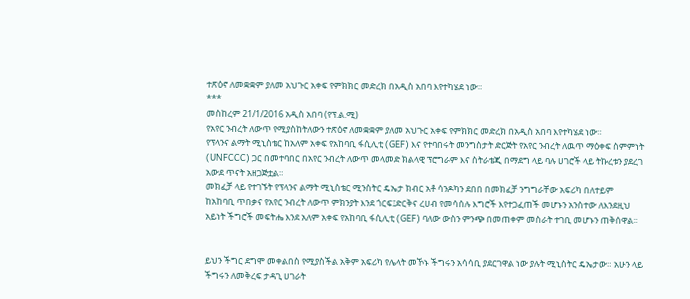ተጽዕኖ ለመቋቋም ያለመ አህጉር አቀፍ የምክክር መድረክ በአዲስ አበባ እየተካሄደ ነው።
***
መስከረም 21/1/2016 አዲስ አበባ (የፕ.ል.ሚ)
የአየር ንብረት ለውጥ የሚያስከትለውን ተጽዕኖ ለመቋቋም ያለመ አህጉር አቀፍ የምክክር መድረክ በአዲስ አበባ እየተካሄደ ነው።
የፕላንና ልማት ሚኒስቴር ከአለም አቀፍ የአከባቢ ፋሲሊቲ (GEF) እና የተባበሩት መንግስታት ድርጅት የአየር ንብረት ለዉጥ ማዕቀፍ ስምምነት (UNFCCC) ጋር በመተባበር በአየር ንብረት ለውጥ መላመድ ክልላዊ ፕሮግራም እና ስትራቴጂ በማደግ ላይ ባሉ ሀገሮች ላይ ትኩረቱን ያደረገ አውደ ጥናት አዘጋጅቷል።
መክፈቻ ላይ የተገኙት የፕላንና ልማት ሚኒስቴር ሚንስትር ዴኤታ ክብር አቶ ሳንዶካን ደበበ በመክፈቻ ንግግራቸው አፍሪካ በለተይም ከአከባቢ ጥበቃና የአየር ንብረት ለውጥ ምክንያት እንደ ጎርፍ፤ድርቅና ረሀብ የመሳሰሉ እግሮች እየተጋፈጠች መሆኑን አንስተው ለእንደዚህ አይነት ችግሮች መፍትሔ እንደ አለም አቀፍ የአከባቢ ፋሲሊቲ (GEF) ባለው ውስን ምንጭ በመጠቀም መስራት ተገቢ መሆኑን ጠቅሰዋል፡፡


ይህን ችግር ደግሞ መቀልበስ የሚያስችል አቅም አፍሪካ የሌላት መኾኑ ችግሩን አሳሳቢ ያደርገዋል ነው ያሉት ሚኒስትር ዴኤታው። አሁን ላይ ችግሩን ለመቅረፍ ታዳጊ ሀገራት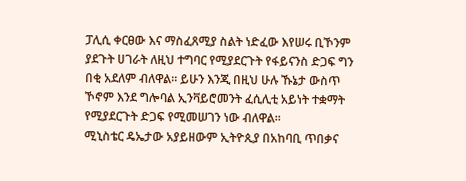ፓሊሲ ቀርፀው እና ማስፈጸሚያ ስልት ነድፈው እየሠሩ ቢኾንም ያደጉት ሀገራት ለዚህ ተግባር የሚያደርጉት የፋይናንስ ድጋፍ ግን በቂ አደለም ብለዋል። ይሁን እንጂ በዚህ ሁሉ ኹኔታ ውስጥ ኾኖም እንደ ግሎባል ኢንቫይሮመንት ፈሲሊቲ አይነት ተቋማት የሚያደርጉት ድጋፍ የሚመሠገን ነው ብለዋል።
ሚኒስቴር ዴኤታው አያይዘውም ኢትዮጲያ በአከባቢ ጥበቃና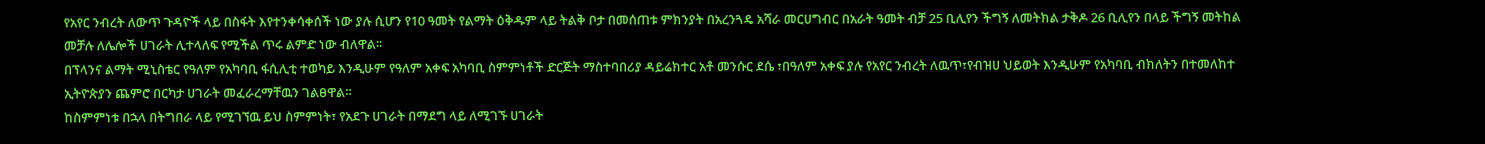የአየር ንብረት ለውጥ ጉዳዮች ላይ በስፋት እየተንቀሳቀሰች ነው ያሉ ሲሆን የ10 ዓመት የልማት ዕቅዱም ላይ ትልቅ ቦታ በመሰጠቱ ምክንያት በአረንጓዴ አሻራ መርሀግብር በአራት ዓመት ብቻ 25 ቢሊየን ችግኝ ለመትክል ታቅዶ 26 ቢሊየን በላይ ችግኝ መትከል መቻሉ ለሌሎች ሀገራት ሊተላለፍ የሚችል ጥሩ ልምድ ነው ብለዋል፡፡
በፕላንና ልማት ሚኒስቴር የዓለም የአካባቢ ፋሲሊቲ ተወካይ እንዲሁም የዓለም አቀፍ አካባቢ ስምምነቶች ድርጅት ማስተባበሪያ ዳይሬክተር አቶ መንሱር ደሴ ፣በዓለም አቀፍ ያሉ የአየር ንብረት ለዉጥ፣የብዝሀ ህይወት እንዲሁም የአካባቢ ብክለትን በተመለከተ ኢትዮጵያን ጨምሮ በርካታ ሀገራት መፈራረማቸዉን ገልፀዋል።
ከስምምነቱ በኋላ በትግበራ ላይ የሚገኘዉ ይህ ስምምነት፣ የአደጉ ሀገራት በማደግ ላይ ለሚገኙ ሀገራት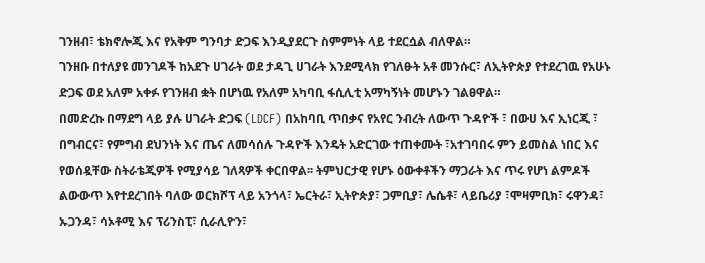ገንዘብ፣ ቴክኖሎጂ እና የአቅም ግንባታ ድጋፍ እንዲያደርጉ ስምምነት ላይ ተደርሷል ብለዋል።
ገንዘቡ በተለያዩ መንገዶች ከአደጉ ሀገራት ወደ ታዳጊ ሀገራት እንደሚላክ የገለፁት አቶ መንሱር፣ ለኢትዮጵያ የተደረገዉ የአሁኑ ድጋፍ ወደ አለም አቀፉ የገንዘብ ቋት በሆነዉ የአለም አካባቢ ፋሲሊቲ አማካኝነት መሆኑን ገልፀዋል።
በመድረኩ በማደግ ላይ ያሉ ሀገራት ድጋፍ (LDCF) በአከባቢ ጥበቃና የአየር ንብረት ለውጥ ጉዳዮች ፣ በውሀ እና ኢነርጂ ፣ በግብርና፣ የምግብ ደህንነት እና ጤና ለመሳሰሉ ጉዳዮች እንዴት አድርገው ተጠቀሙት ፣አተገባበሩ ምን ይመስል ነበር እና የወሰዷቸው ስትራቴጂዎች የሚያሳይ ገለጻዎች ቀርበዋል፡፡ ትምህርታዊ የሆኑ ዕውቀቶችን ማጋራት እና ጥሩ የሆነ ልምዶች ልውውጥ እየተደረገበት ባለው ወርክሾፕ ላይ አንጎላ፣ ኤርትራ፣ ኢትዮጵያ፣ ጋምቢያ፣ ሌሴቶ፣ ላይቤሪያ ፣ሞዛምቢክ፣ ሩዋንዳ፣ ኡጋንዳ፣ ሳኦቶሚ እና ፕሪንስፒ፣ ሲራሊዮን፣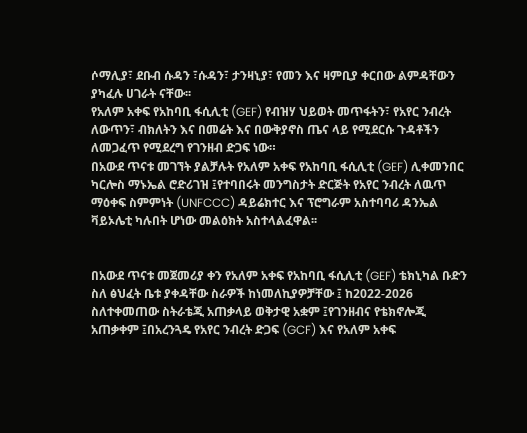ሶማሊያ፣ ደቡብ ሱዳን ፣ሱዳን፣ ታንዛኒያ፣ የመን እና ዛምቢያ ቀርበው ልምዳቸውን ያካፈሉ ሀገራት ናቸው፡፡
የአለም አቀፍ የአከባቢ ፋሲሊቲ (GEF) የብዝሃ ህይወት መጥፋትን፣ የአየር ንብረት ለውጥን፣ ብክለትን እና በመሬት እና በውቅያኖስ ጤና ላይ የሚደርሱ ጉዳቶችን ለመጋፈጥ የሚደረግ የገንዘብ ድጋፍ ነው።
በአውደ ጥናቱ መገኘት ያልቻሉት የአለም አቀፍ የአከባቢ ፋሲሊቲ (GEF) ሊቀመንበር ካርሎስ ማኑኤል ሮድሪገዝ ፤የተባበሩት መንግስታት ድርጅት የአየር ንብረት ለዉጥ ማዕቀፍ ስምምነት (UNFCCC) ዳይሬክተር እና ፕሮግራም አስተባባሪ ዳንኤል ቫይኦሌቲ ካሉበት ሆነው መልዕክት አስተላልፈዋል፡፡


በአውደ ጥናቱ መጀመሪያ ቀን የአለም አቀፍ የአከባቢ ፋሲሊቲ (GEF) ቴክኒካል ቡድን ስለ ፅህፈት ቤቱ ያቀዳቸው ስራዎች ከነመለኪያዎቻቸው ፤ ከ2022-2026 ስለተቀመጠው ስትራቴጂ አጠቃላይ ወቅታዊ አቋም ፤የገንዘብና የቴክኖሎጂ አጠቃቀም ፤በአረንጓዴ የአየር ንብረት ድጋፍ (GCF) እና የአለም አቀፍ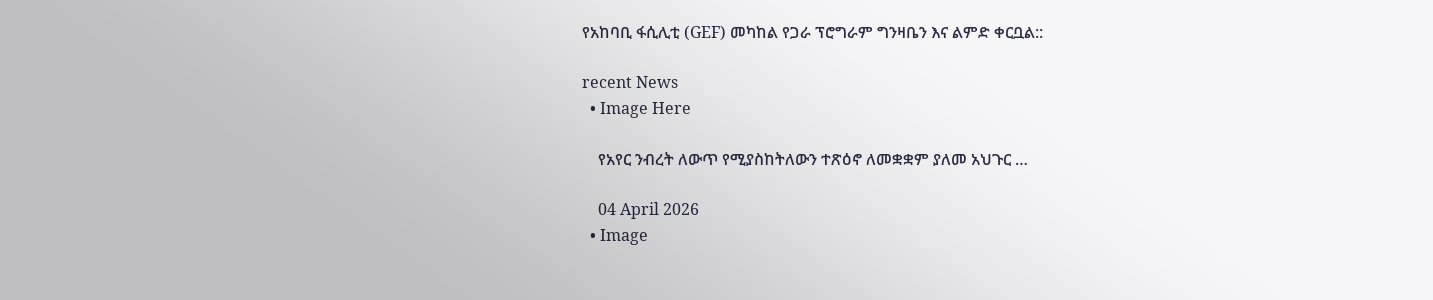የአከባቢ ፋሲሊቲ (GEF) መካከል የጋራ ፕሮግራም ግንዛቤን እና ልምድ ቀርቧል::

recent News
  • Image Here

    የአየር ንብረት ለውጥ የሚያስከትለውን ተጽዕኖ ለመቋቋም ያለመ አህጉር …

    04 April 2026
  • Image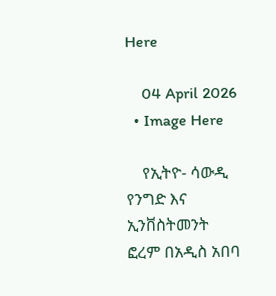Here

    04 April 2026
  • Image Here

    የኢትዮ- ሳውዲ የንግድ እና ኢንቨስትመንት ፎረም በአዲስ አበባ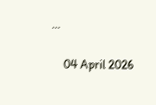…

    04 April 2026